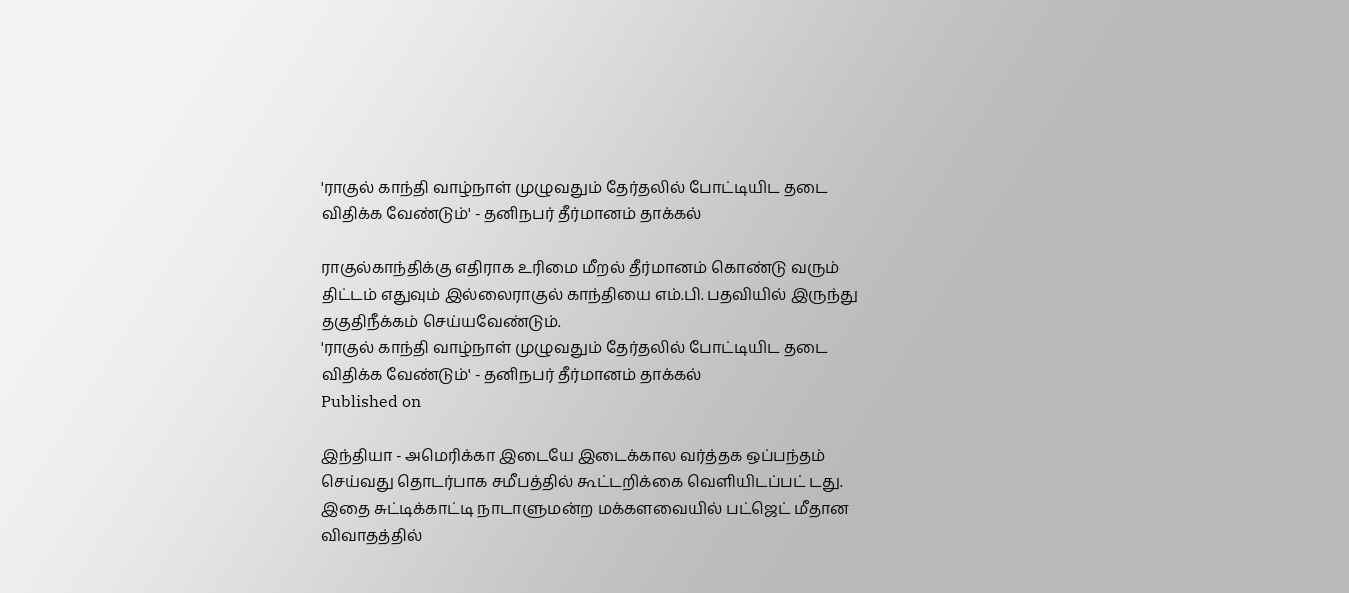'ராகுல் காந்தி வாழ்நாள் முழுவதும் தேர்தலில் போட்டியிட தடை விதிக்க வேண்டும்' - தனிநபர் தீர்மானம் தாக்கல்

ராகுல்காந்திக்கு எதிராக உரிமை மீறல் தீர்மானம் கொண்டு வரும் திட்டம் எதுவும் இல்லைராகுல் காந்தியை எம்.பி. பதவியில் இருந்து தகுதிநீக்கம் செய்யவேண்டும்.
'ராகுல் காந்தி வாழ்நாள் முழுவதும் தேர்தலில் போட்டியிட தடை விதிக்க வேண்டும்' - தனிநபர் தீர்மானம் தாக்கல்
Published on

இந்தியா - அமெரிக்கா இடையே இடைக்கால வர்த்தக ஒப்பந்தம் செய்வது தொடர்பாக சமீபத்தில் கூட்டறிக்கை வெளியிடப்பட் டது. இதை சுட்டிக்காட்டி நாடாளுமன்ற மக்களவையில் பட்ஜெட் மீதான விவாதத்தில்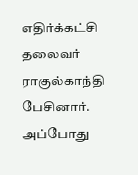எதிர்க்கட்சி தலைவர் ராகுல்காந்தி பேசினார். அப்போது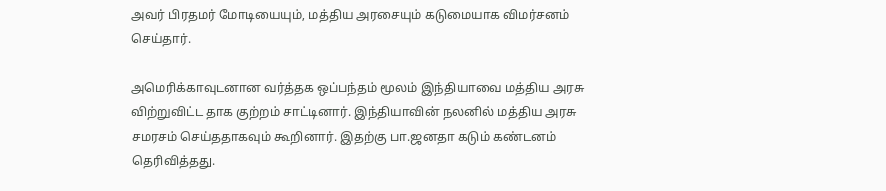அவர் பிரதமர் மோடியையும், மத்திய அரசையும் கடுமையாக விமர்சனம் செய்தார்.

அமெரிக்காவுடனான வர்த்தக ஒப்பந்தம் மூலம் இந்தியாவை மத்திய அரசு விற்றுவிட்ட தாக குற்றம் சாட்டினார். இந்தியாவின் நலனில் மத்திய அரசு சமரசம் செய்ததாகவும் கூறினார். இதற்கு பா.ஜனதா கடும் கண்டனம் தெரிவித்தது.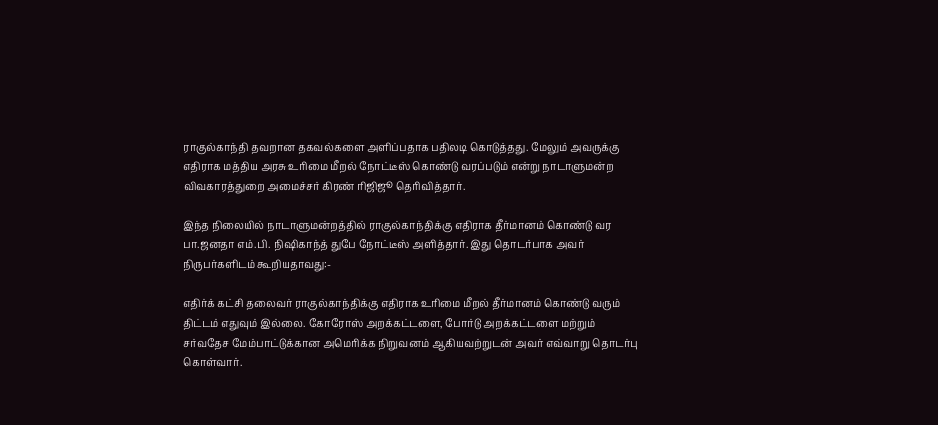ராகுல்காந்தி தவறான தகவல்களை அளிப்பதாக பதிலடி கொடுத்தது. மேலும் அவருக்கு எதிராக மத்திய அரசு உரிமை மீறல் நோட்டீஸ் கொண்டு வரப்படும் என்று நாடாளுமன்ற விவகாரத்துறை அமைச்சர் கிரண் ரிஜிஜூ தெரிவித்தார்.

இந்த நிலையில் நாடாளுமன்றத்தில் ராகுல்காந்திக்கு எதிராக தீர்மானம் கொண்டு வர பா.ஜனதா எம்.பி. நிஷிகாந்த் துபே நோட்டீஸ் அளித்தார். இது தொடர்பாக அவர் நிருபர்களிடம் கூறியதாவது:-

எதிர்க் கட்சி தலைவர் ராகுல்காந்திக்கு எதிராக உரிமை மீறல் தீர்மானம் கொண்டு வரும் திட்டம் எதுவும் இல்லை. கோரோஸ் அறக்கட்டளை, போர்டு அறக்கட்டளை மற்றும் சர்வதேச மேம்பாட்டுக்கான அமெரிக்க நிறுவனம் ஆகியவற்றுடன் அவர் எவ்வாறு தொடர்பு கொள்வார்.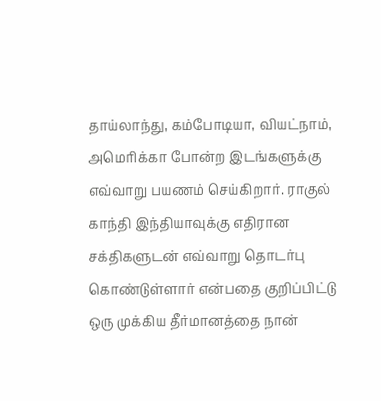தாய்லாந்து, கம்போடியா, வியட்நாம், அமெரிக்கா போன்ற இடங்களுக்கு எவ்வாறு பயணம் செய்கிறார். ராகுல் காந்தி இந்தியாவுக்கு எதிரான சக்திகளுடன் எவ்வாறு தொடர்பு கொண்டுள்ளார் என்பதை குறிப்பிட்டு ஒரு முக்கிய தீர்மானத்தை நான்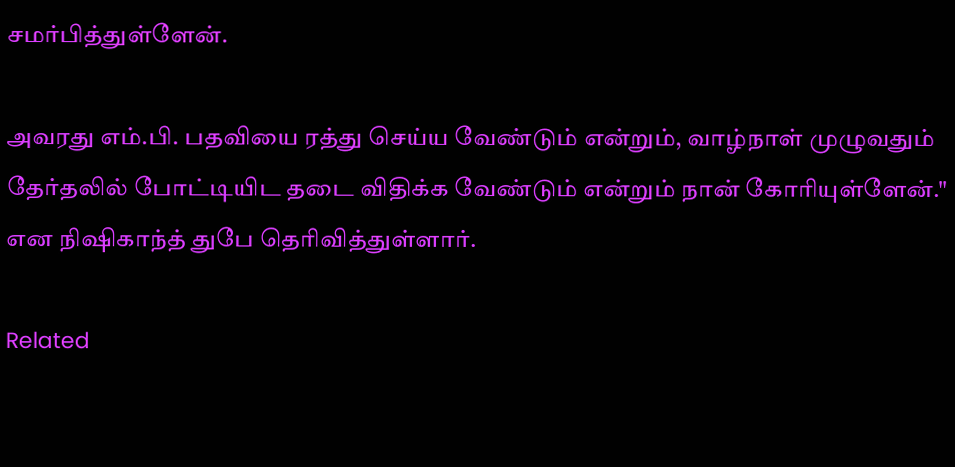சமர்பித்துள்ளேன்.

அவரது எம்.பி. பதவியை ரத்து செய்ய வேண்டும் என்றும், வாழ்நாள் முழுவதும் தேர்தலில் போட்டியிட தடை விதிக்க வேண்டும் என்றும் நான் கோரியுள்ளேன்." என நிஷிகாந்த் துபே தெரிவித்துள்ளார்.

Related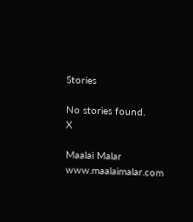Stories

No stories found.
X

Maalai Malar
www.maalaimalar.com